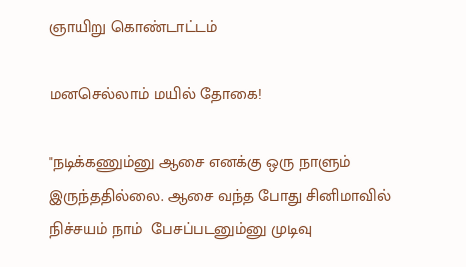ஞாயிறு கொண்டாட்டம்

மனசெல்லாம் மயில் தோகை!

"நடிக்கணும்னு ஆசை எனக்கு ஒரு நாளும் இருந்ததில்லை. ஆசை வந்த போது சினிமாவில் நிச்சயம் நாம்  பேசப்படனும்னு முடிவு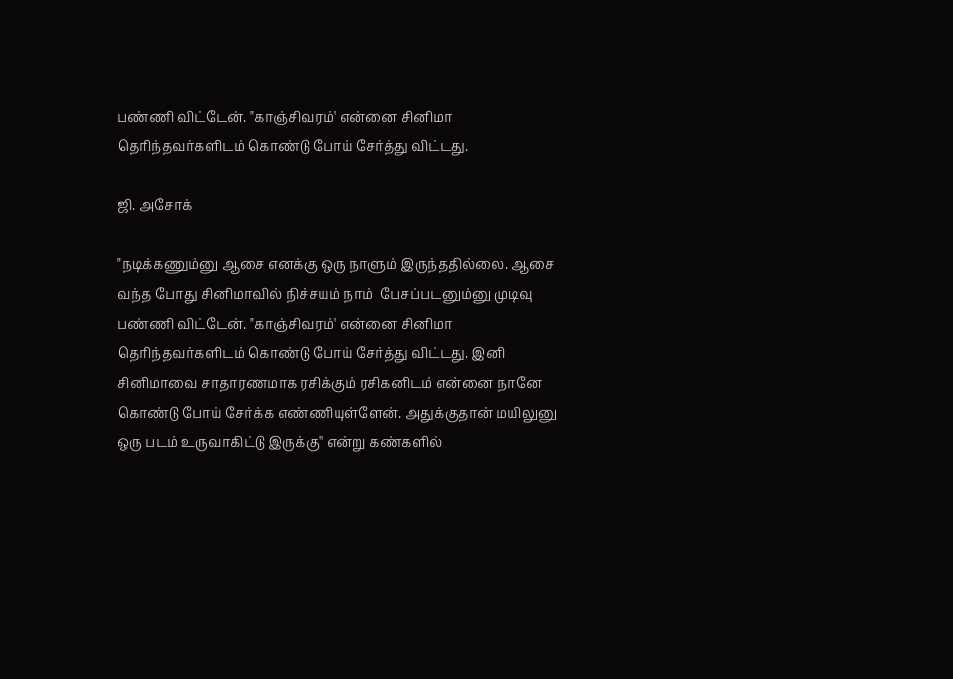பண்ணி விட்டேன். "காஞ்சிவரம்' என்னை சினிமா தெரிந்தவர்களிடம் கொண்டு போய் சேர்த்து விட்டது.

ஜி. அசோக்

"நடிக்கணும்னு ஆசை எனக்கு ஒரு நாளும் இருந்ததில்லை. ஆசை வந்த போது சினிமாவில் நிச்சயம் நாம்  பேசப்படனும்னு முடிவு பண்ணி விட்டேன். "காஞ்சிவரம்' என்னை சினிமா தெரிந்தவர்களிடம் கொண்டு போய் சேர்த்து விட்டது. இனி சினிமாவை சாதாரணமாக ரசிக்கும் ரசிகனிடம் என்னை நானே கொண்டு போய் சேர்க்க எண்ணியுள்ளேன். அதுக்குதான் மயிலுனு ஒரு படம் உருவாகிட்டு இருக்கு'' என்று கண்களில்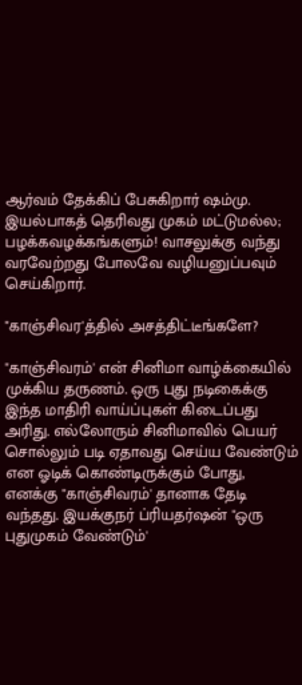ஆர்வம் தேக்கிப் பேசுகிறார் ஷம்மு. இயல்பாகத் தெரிவது முகம் மட்டுமல்ல; பழக்கவழக்கங்களும்! வாசலுக்கு வந்து வரவேற்றது போலவே வழியனுப்பவும் செய்கிறார்.

"காஞ்சிவர'த்தில் அசத்திட்டீங்களே?

"காஞ்சிவரம்' என் சினிமா வாழ்க்கையில் முக்கிய தருணம். ஒரு புது நடிகைக்கு இந்த மாதிரி வாய்ப்புகள் கிடைப்பது அரிது. எல்லோரும் சினிமாவில் பெயர் சொல்லும் படி ஏதாவது செய்ய வேண்டும் என ஓடிக் கொண்டிருக்கும் போது, எனக்கு "காஞ்சிவரம்' தானாக தேடி வந்தது. இயக்குநர் ப்ரியதர்ஷன் "ஒரு புதுமுகம் வேண்டும்'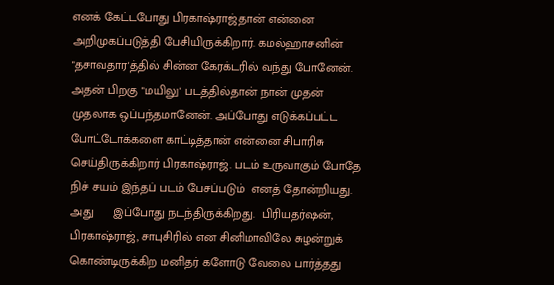எனக் கேட்டபோது பிரகாஷ்ராஜ்தான் என்னை அறிமுகப்படுத்தி பேசியிருக்கிறார். கமல்ஹாசனின் "தசாவதார'த்தில் சின்ன கேரக்டரில் வந்து போனேன். அதன் பிறகு "மயிலு' படத்தில்தான் நான் முதன் முதலாக ஒப்பந்தமானேன். அப்போது எடுக்கப்பட்ட போட்டோக்களை காட்டித்தான் என்னை சிபாரிசு செய்திருக்கிறார் பிரகாஷ்ராஜ். படம் உருவாகும் போதே நிச் சயம் இந்தப் படம் பேசப்படும்  எனத் தோன்றியது. அது      இப்போது நடந்திருக்கிறது.  பிரியதர்ஷன், பிரகாஷ்ராஜ், சாபுசிரில் என சினிமாவிலே சுழன்றுக் கொண்டிருக்கிற மனிதர் களோடு வேலை பார்த்தது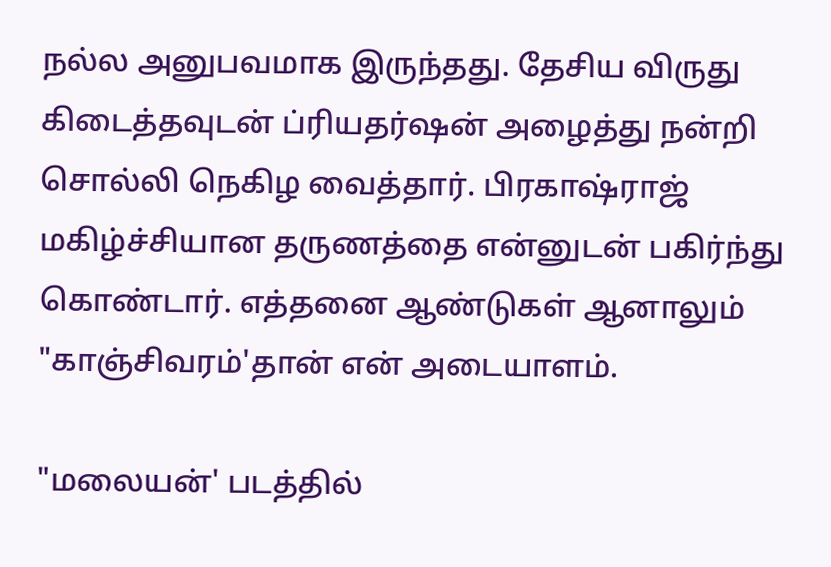நல்ல அனுபவமாக இருந்தது. தேசிய விருது கிடைத்தவுடன் ப்ரியதர்ஷன் அழைத்து நன்றி சொல்லி நெகிழ வைத்தார். பிரகாஷ்ராஜ் மகிழ்ச்சியான தருணத்தை என்னுடன் பகிர்ந்து கொண்டார். எத்தனை ஆண்டுகள் ஆனாலும் "காஞ்சிவரம்'தான் என் அடையாளம்.

"மலையன்' படத்தில்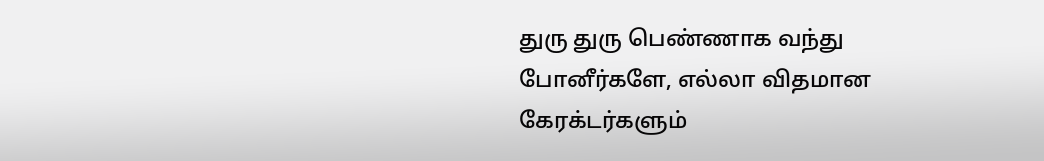துரு துரு பெண்ணாக வந்து போனீர்களே, எல்லா விதமான கேரக்டர்களும்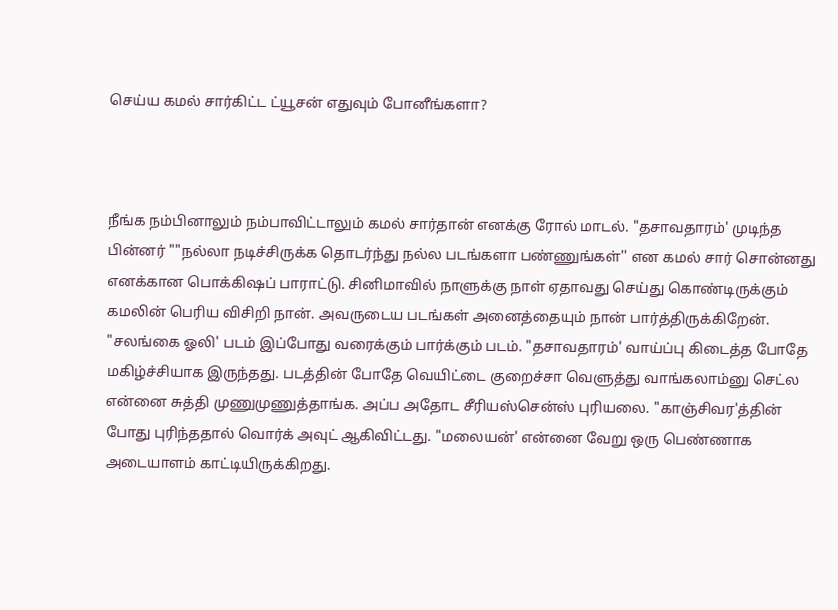செய்ய கமல் சார்கிட்ட ட்யூசன் எதுவும் போனீங்களா?



நீங்க நம்பினாலும் நம்பாவிட்டாலும் கமல் சார்தான் எனக்கு ரோல் மாடல். "தசாவதாரம்' முடிந்த பின்னர் ""நல்லா நடிச்சிருக்க தொடர்ந்து நல்ல படங்களா பண்ணுங்கள்'' என கமல் சார் சொன்னது எனக்கான பொக்கிஷப் பாராட்டு. சினிமாவில் நாளுக்கு நாள் ஏதாவது செய்து கொண்டிருக்கும் கமலின் பெரிய விசிறி நான். அவருடைய படங்கள் அனைத்தையும் நான் பார்த்திருக்கிறேன். "சலங்கை ஓலி' படம் இப்போது வரைக்கும் பார்க்கும் படம். "தசாவதாரம்' வாய்ப்பு கிடைத்த போதே மகிழ்ச்சியாக இருந்தது. படத்தின் போதே வெயிட்டை குறைச்சா வெளுத்து வாங்கலாம்னு செட்ல என்னை சுத்தி முணுமுணுத்தாங்க. அப்ப அதோட சீரியஸ்சென்ஸ் புரியலை. "காஞ்சிவர'த்தின் போது புரிந்ததால் வொர்க் அவுட் ஆகிவிட்டது. "மலையன்' என்னை வேறு ஒரு பெண்ணாக அடையாளம் காட்டியிருக்கிறது.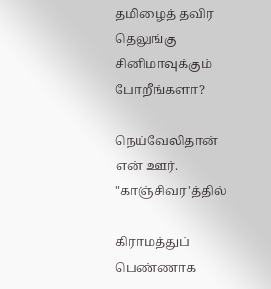தமிழைத் தவிர தெலுங்கு சினிமாவுக்கும் போறீங்களா?

நெய்வேலிதான் என் ஊர். "காஞ்சிவர'த்தில்

கிராமத்துப் பெண்ணாக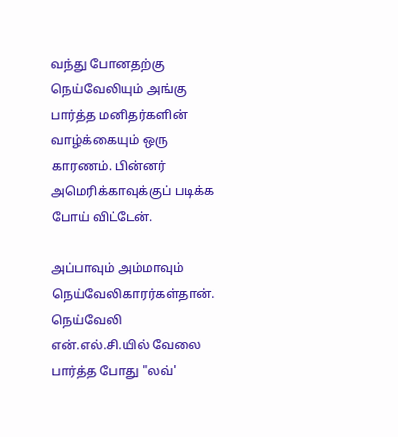வந்து போனதற்கு நெய்வேலியும் அங்கு பார்த்த மனிதர்களின் வாழ்க்கையும் ஒரு காரணம். பின்னர் அமெரிக்காவுக்குப் படிக்க போய் விட்டேன்.

அப்பாவும் அம்மாவும் நெய்வேலிகாரர்கள்தான். நெய்வேலி என்.எல்.சி.யில் வேலை பார்த்த போது "லவ்'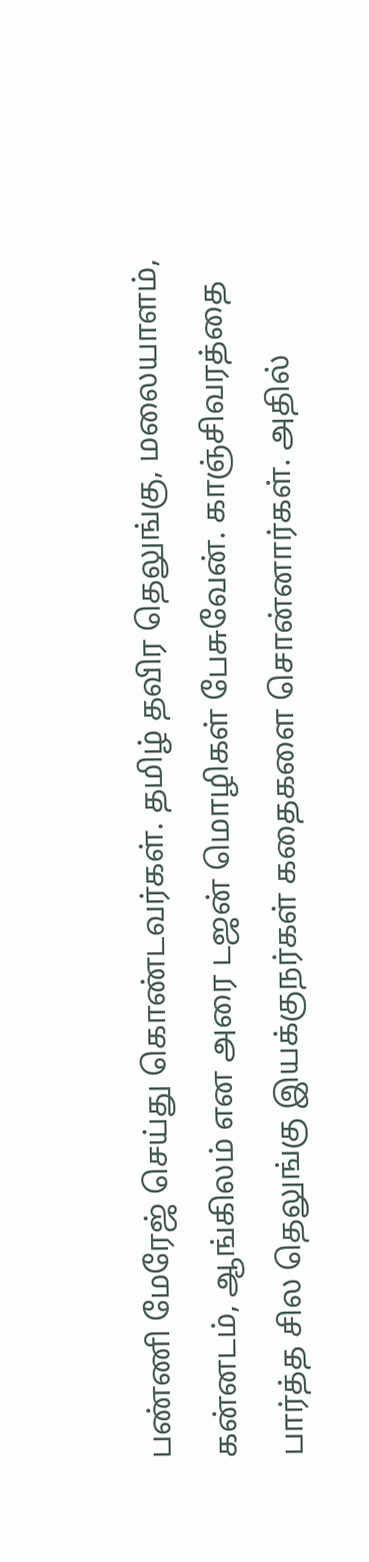பண்ணி மேரேஜ் செய்து கொண்டவர்கள். தமிழ் தவிர தெலுங்கு, மலையாளம், கன்னடம், ஆங்கிலம் என அரை டஜன் மொழிகள் பேசுவேன். காஞ்சிவரத்தை பார்த்த சில தெலுங்கு இயக்குநர்கள் கதைகளை சொன்னார்கள். அதில்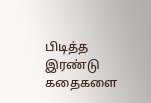பிடித்த இரண்டு கதைகளை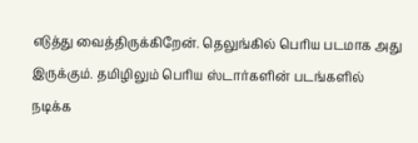எடுத்து வைத்திருக்கிறேன். தெலுங்கில் பெரிய படமாக அது இருக்கும். தமிழிலும் பெரிய ஸ்டார்களின் படங்களில் நடிக்க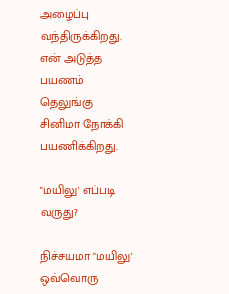அழைப்பு வந்திருக்கிறது. என் அடுத்த பயணம் தெலுங்கு சினிமா நோக்கி பயணிக்கிறது.

"மயிலு' எப்படி வருது?

நிச்சயமா "மயிலு' ஒவ்வொரு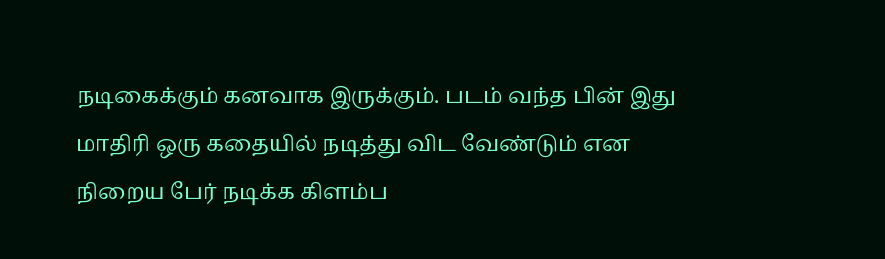நடிகைக்கும் கனவாக இருக்கும். படம் வந்த பின் இது மாதிரி ஒரு கதையில் நடித்து விட வேண்டும் என நிறைய பேர் நடிக்க கிளம்ப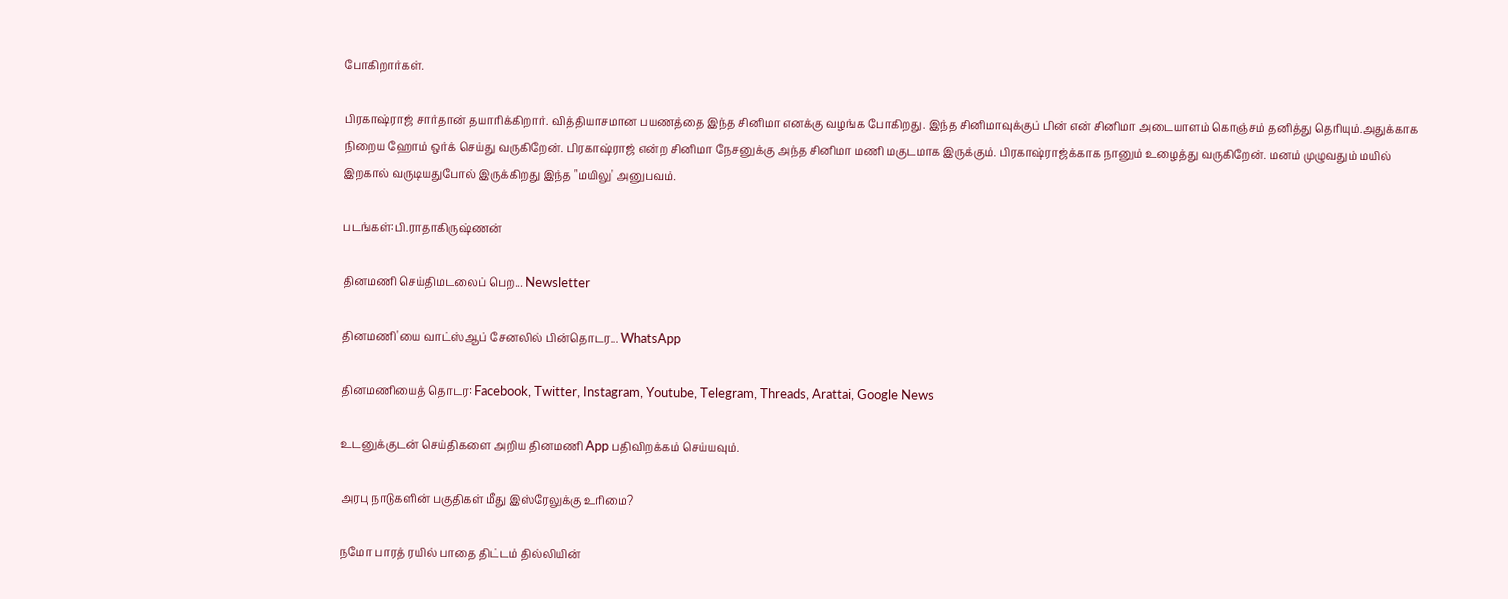போகிறார்கள்.

பிரகாஷ்ராஜ் சார்தான் தயாரிக்கிறார். வித்தியாசமான பயணத்தை இந்த சினிமா எனக்கு வழங்க போகிறது. இந்த சினிமாவுக்குப் பின் என் சினிமா அடையாளம் கொஞ்சம் தனித்து தெரியும்.அதுக்காக நிறைய ஹோம் ஒர்க் செய்து வருகிறேன். பிரகாஷ்ராஜ் என்ற சினிமா நேசனுக்கு அந்த சினிமா மணி மகுடமாக இருக்கும். பிரகாஷ்ராஜ்க்காக நானும் உழைத்து வருகிறேன். மனம் முழுவதும் மயில் இறகால் வருடியதுபோல் இருக்கிறது இந்த "மயிலு' அனுபவம்.

படங்கள்:பி.ராதாகிருஷ்ணன்

தினமணி செய்திமடலைப் பெற... Newsletter

தினமணி'யை வாட்ஸ்ஆப் சேனலில் பின்தொடர... WhatsApp

தினமணியைத் தொடர: Facebook, Twitter, Instagram, Youtube, Telegram, Threads, Arattai, Google News

உடனுக்குடன் செய்திகளை அறிய தினமணி App பதிவிறக்கம் செய்யவும்.

அரபு நாடுகளின் பகுதிகள் மீது இஸ்ரேலுக்கு உரிமை?

நமோ பாரத் ரயில் பாதை திட்டம் தில்லியின்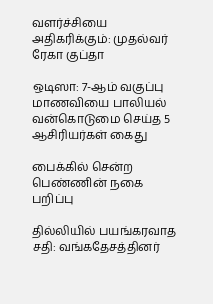வளர்ச்சியை அதிகரிக்கும்: முதல்வர் ரேகா குப்தா

ஒடிஸா: 7-ஆம் வகுப்பு மாணவியை பாலியல் வன்கொடுமை செய்த 5 ஆசிரியர்கள் கைது

பைக்கில் சென்ற பெண்ணின் நகை பறிப்பு

தில்லியில் பயங்கரவாத சதி: வங்கதேசத்தினர்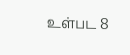உள்பட 8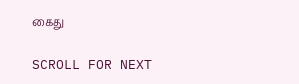கைது

SCROLL FOR NEXT